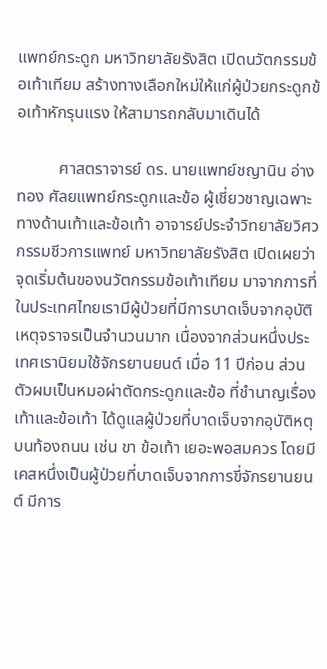แพทย์กระดูก มหาวิทยาลัยรังสิต เปิดนวัตกรรมข้อเท้าเทียม สร้างทางเลือกใหม่ให้แก่ผู้ป่วยกระดูกข้อเท้าหักรุนแรง ให้สามารถกลับมาเดินได้

          ศาสตราจารย์ ดร. นายแพทย์ชญานิน อ่างทอง ศัลยแพทย์กระดูกและข้อ ผู้เชี่ยวชาญเฉพาะทางด้านเท้าและข้อเท้า อาจารย์ประจำวิทยาลัยวิศวกรรมชีวการแพทย์ มหาวิทยาลัยรังสิต เปิดเผยว่า จุดเริ่มต้นของนวัตกรรมข้อเท้าเทียม มาจากการที่ในประเทศไทยเรามีผู้ป่วยที่มีการบาดเจ็บจากอุบัติเหตุจราจรเป็นจำนวนมาก เนื่องจากส่วนหนึ่งประเทศเรานิยมใช้จักรยานยนต์ เมื่อ 11 ปีก่อน ส่วนตัวผมเป็นหมอผ่าตัดกระดูกและข้อ ที่ชำนาญเรื่องเท้าและข้อเท้า ได้ดูแลผู้ป่วยที่บาดเจ็บจากอุบัติหตุบนท้องถนน เช่น ขา ข้อเท้า เยอะพอสมควร โดยมีเคสหนึ่งเป็นผู้ป่วยที่บาดเจ็บจากการขี่จักรยานยนต์ มีการ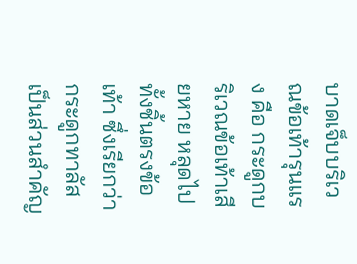บาดเจ็บบริเวณข้อเท้ารุนแรง คือ กระดูกบริเวณข้อเท้าเสียหาย หลุดไปทั้งชิ้นตรงข้อเท้า ซึ่งเรียกว่า กระดูกทาลัส เป็นส่วนสำคัญ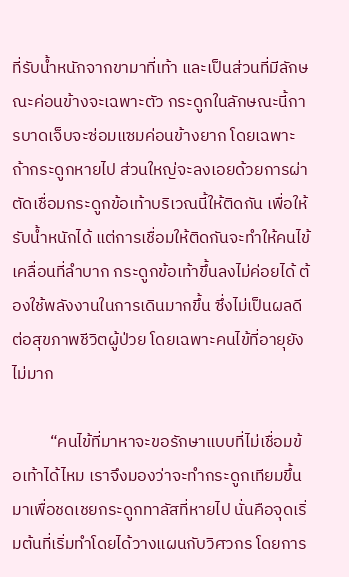ที่รับน้ำหนักจากขามาที่เท้า และเป็นส่วนที่มีลักษณะค่อนข้างจะเฉพาะตัว กระดูกในลักษณะนี้การบาดเจ็บจะซ่อมแซมค่อนข้างยาก โดยเฉพาะถ้ากระดูกหายไป ส่วนใหญ่จะลงเอยด้วยการผ่าตัดเชื่อมกระดูกข้อเท้าบริเวณนี้ให้ติดกัน เพื่อให้รับน้ำหนักได้ แต่การเชื่อมให้ติดกันจะทำให้คนไข้เคลื่อนที่ลำบาก กระดูกข้อเท้าขึ้นลงไม่ค่อยได้ ต้องใช้พลังงานในการเดินมากขึ้น ซึ่งไม่เป็นผลดีต่อสุขภาพชีวิตผู้ป่วย โดยเฉพาะคนไข้ที่อายุยังไม่มาก

          “คนไข้ที่มาหาจะขอรักษาแบบที่ไม่เชื่อมข้อเท้าได้ไหม เราจึงมองว่าจะทำกระดูกเทียมขึ้นมาเพื่อชดเชยกระดูกทาลัสที่หายไป นั่นคือจุดเริ่มต้นที่เริ่มทำโดยได้วางแผนกับวิศวกร โดยการ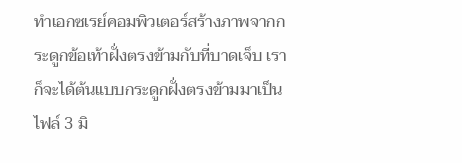ทำเอกซเรย์คอมพิวเตอร์สร้างภาพจากกระดูกข้อเท้าฝั่งตรงข้ามกับที่บาดเจ็บ เราก็จะได้ต้นแบบกระดูกฝั่งตรงข้ามมาเป็นไฟล์ 3 มิ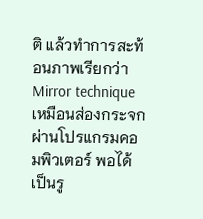ติ แล้วทำการสะท้อนภาพเรียกว่า Mirror technique เหมือนส่องกระจก ผ่านโปรแกรมคอมพิวเตอร์ พอได้เป็นรู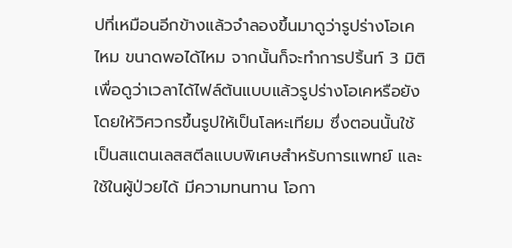ปที่เหมือนอีกข้างแล้วจำลองขึ้นมาดูว่ารูปร่างโอเคไหม ขนาดพอได้ไหม จากนั้นก็จะทำการปริ้นท์ 3 มิติ เพื่อดูว่าเวลาได้ไฟล์ต้นแบบแล้วรูปร่างโอเคหรือยัง โดยให้วิศวกรขึ้นรูปให้เป็นโลหะเทียม ซึ่งตอนนั้นใช้เป็นสแตนเลสสตีลแบบพิเศษสำหรับการแพทย์ และใช้ในผู้ป่วยได้ มีความทนทาน โอกา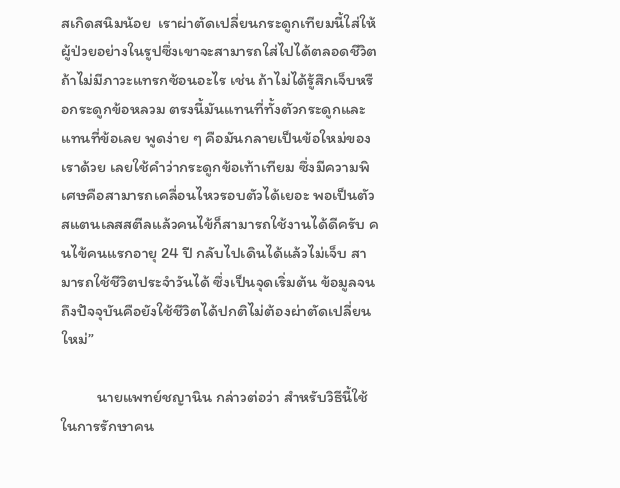สเกิดสนิมน้อย  เราผ่าตัดเปลี่ยนกระดูกเทียมนี้ใส่ให้ผู้ป่วยอย่างในรูปซึ่งเขาจะสามารถใส่ไปได้ตลอดชีวิต ถ้าไม่มีภาวะแทรกซ้อนอะไร เช่น ถ้าไม่ได้รู้สึกเจ็บหรือกระดูกข้อหลวม ตรงนี้มันแทนที่ทั้งตัวกระดูกและแทนที่ข้อเลย พูดง่าย ๆ คือมันกลายเป็นข้อใหม่ของเราด้วย เลยใช้คำว่ากระดูกข้อเท้าเทียม ซึ่งมีความพิเศษคือสามารถเคลื่อนไหวรอบตัวได้เยอะ พอเป็นตัวสแตนเลสสตีลแล้วคนไข้ก็สามารถใช้งานได้ดีครับ คนไข้คนแรกอายุ 24 ปี กลับไปเดินได้แล้วไม่เจ็บ สามารถใช้ชีวิตประจำวันได้ ซึ่งเป็นจุดเริ่มต้น ข้อมูลจนถึงปัจจุบันคือยังใช้ชีวิตได้ปกติไม่ต้องผ่าตัดเปลี่ยนใหม่”

          นายแพทย์ชญานิน กล่าวต่อว่า สำหรับวิธีนี้ใช้ในการรักษาคน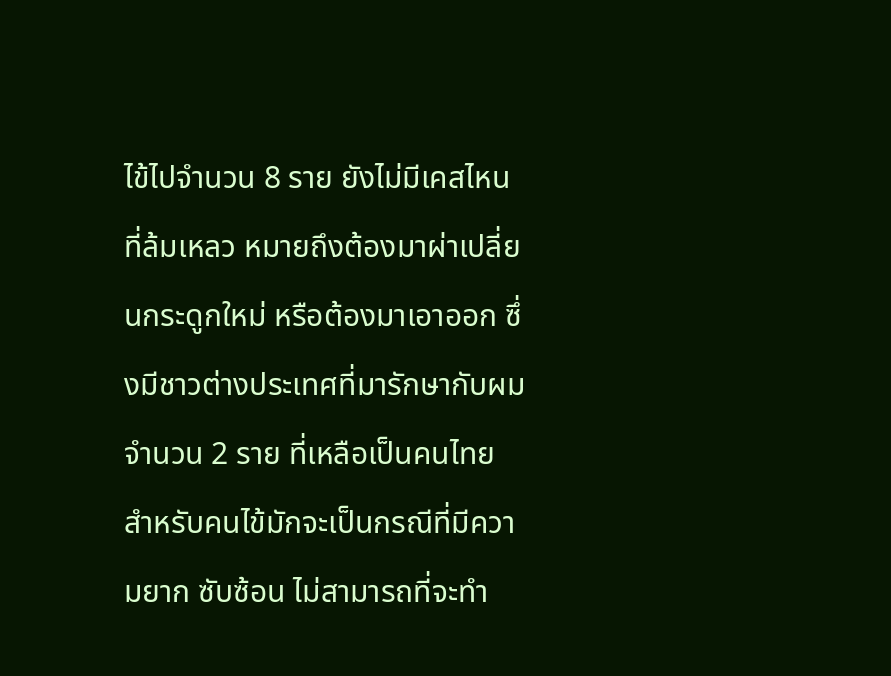ไข้ไปจำนวน 8 ราย ยังไม่มีเคสไหนที่ล้มเหลว หมายถึงต้องมาผ่าเปลี่ยนกระดูกใหม่ หรือต้องมาเอาออก ซึ่งมีชาวต่างประเทศที่มารักษากับผม จำนวน 2 ราย ที่เหลือเป็นคนไทย สำหรับคนไข้มักจะเป็นกรณีที่มีความยาก ซับซ้อน ไม่สามารถที่จะทำ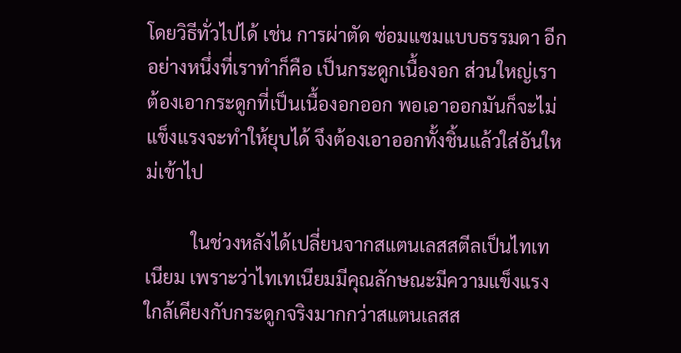โดยวิธีทั่วไปได้ เช่น การผ่าตัด ซ่อมแซมแบบธรรมดา อีกอย่างหนึ่งที่เราทำก็คือ เป็นกระดูกเนื้องอก ส่วนใหญ่เราต้องเอากระดูกที่เป็นเนื้องอกออก พอเอาออกมันก็จะไม่แข็งแรงจะทำให้ยุบได้ จึงต้องเอาออกทั้งชิ้นแล้วใส่อันใหม่เข้าไป

          ในช่วงหลังได้เปลี่ยนจากสแตนเลสสตีลเป็นไทเทเนียม เพราะว่าไทเทเนียมมีคุณลักษณะมีความแข็งแรงใกล้เคียงกับกระดูกจริงมากกว่าสแตนเลสส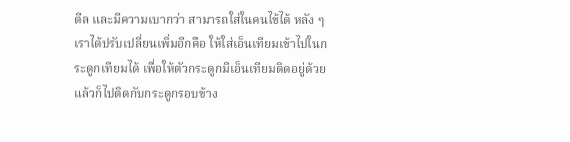ตีล และมีความเบากว่า สามารถใส่ในคนไข้ได้ หลัง ๆ เราได้ปรับเปลี่ยนเพิ่มอีกคือ ให้ใส่เอ็นเทียมเข้าไปในกระดูกเทียมได้ เพื่อให้ตัวกระดูกมีเอ็นเทียมติดอยู่ด้วย แล้วก็ไปติดกับกระดูกรอบข้าง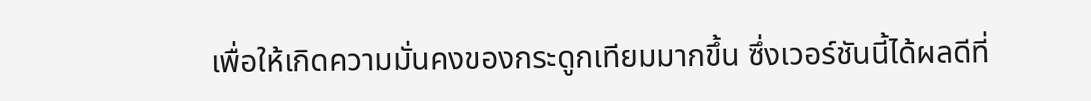เพื่อให้เกิดความมั่นคงของกระดูกเทียมมากขึ้น ซึ่งเวอร์ชันนี้ได้ผลดีที่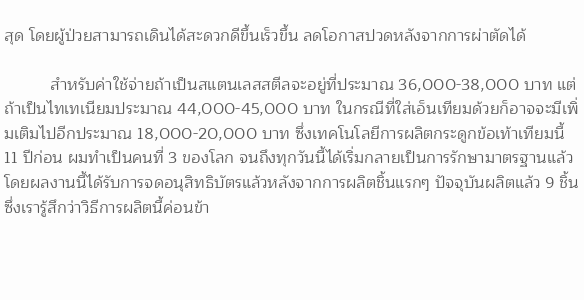สุด โดยผู้ป่วยสามารถเดินได้สะดวกดีขึ้นเร็วขึ้น ลดโอกาสปวดหลังจากการผ่าตัดได้

          สำหรับค่าใช้จ่ายถ้าเป็นสแตนเลสสตีลจะอยู่ที่ประมาณ 36,000-38,000 บาท แต่ถ้าเป็นไทเทเนียมประมาณ 44,000-45,000 บาท ในกรณีที่ใส่เอ็นเทียมด้วยก็อาจจะมีเพิ่มเติมไปอีกประมาณ 18,000-20,000 บาท ซึ่งเทคโนโลยีการผลิตกระดูกข้อเท้าเทียมนี้ 11 ปีก่อน ผมทำเป็นคนที่ 3 ของโลก จนถึงทุกวันนี้ได้เริ่มกลายเป็นการรักษามาตรฐานแล้ว โดยผลงานนี้ได้รับการจดอนุสิทธิบัตรแล้วหลังจากการผลิตชิ้นแรกๆ ปัจจุบันผลิตแล้ว 9 ชิ้น ซึ่งเรารู้สึกว่าวิธีการผลิตนี้ค่อนข้า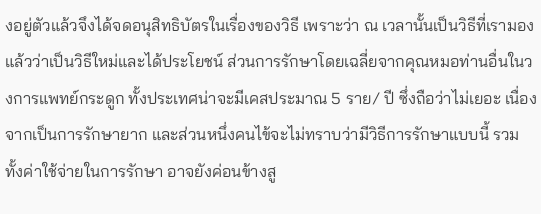งอยู่ตัวแล้วจึงได้จดอนุสิทธิบัตรในเรื่องของวิธี เพราะว่า ณ เวลานั้นเป็นวิธีที่เรามองแล้วว่าเป็นวิธีใหม่และได้ประโยชน์ ส่วนการรักษาโดยเฉลี่ยจากคุณหมอท่านอื่นในวงการแพทย์กระดูก ทั้งประเทศน่าจะมีเคสประมาณ 5 ราย/ ปี ซึ่งถือว่าไม่เยอะ เนื่องจากเป็นการรักษายาก และส่วนหนึ่งคนไข้จะไม่ทราบว่ามีวิธีการรักษาแบบนี้ รวมทั้งค่าใช้จ่ายในการรักษา อาจยังค่อนข้างสู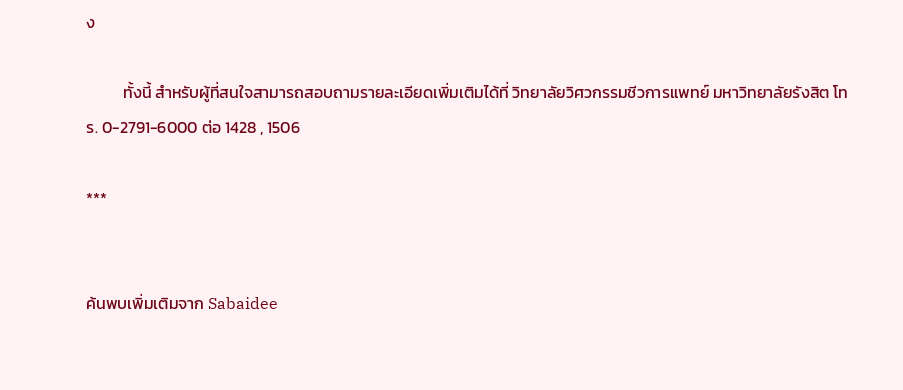ง

          ทั้งนี้ สำหรับผู้ที่สนใจสามารถสอบถามรายละเอียดเพิ่มเติมได้ที่ วิทยาลัยวิศวกรรมชีวการแพทย์ มหาวิทยาลัยรังสิต โทร. 0-2791-6000 ต่อ 1428 , 1506

***


ค้นพบเพิ่มเติมจาก Sabaidee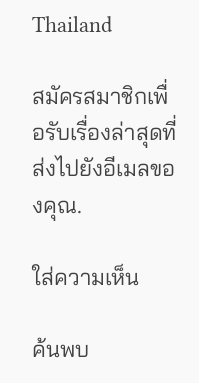Thailand

สมัครสมาชิกเพื่อรับเรื่องล่าสุดที่ส่งไปยังอีเมลของคุณ.

ใส่ความเห็น

ค้นพบ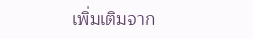เพิ่มเติมจาก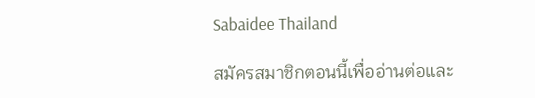Sabaidee Thailand

สมัครสมาชิกตอนนี้เพื่ออ่านต่อและ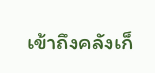เข้าถึงคลังเก็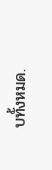บทั้งหมด.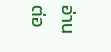อ่านต่อ